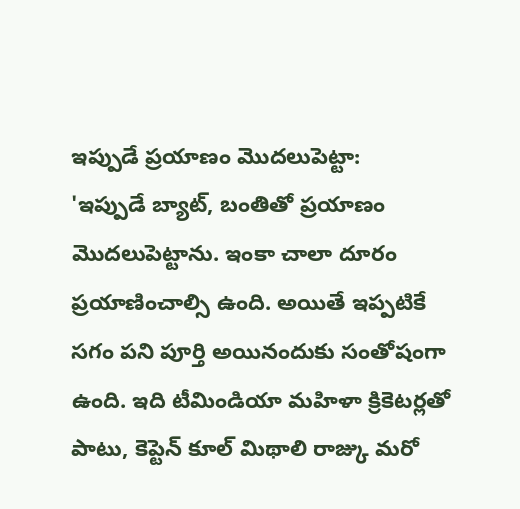ఇప్పుడే ప్రయాణం మొదలుపెట్టా:
'ఇప్పుడే బ్యాట్, బంతితో ప్రయాణం మొదలుపెట్టాను. ఇంకా చాలా దూరం ప్రయాణించాల్సి ఉంది. అయితే ఇప్పటికే సగం పని పూర్తి అయినందుకు సంతోషంగా ఉంది. ఇది టీమిండియా మహిళా క్రికెటర్లతో పాటు, కెప్టెన్ కూల్ మిథాలి రాజ్కు మరో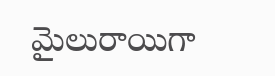మైలురాయిగా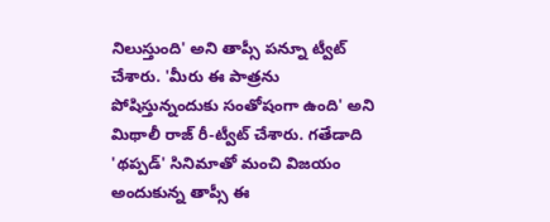నిలుస్తుంది' అని తాప్సీ పన్నూ ట్వీట్ చేశారు. 'మీరు ఈ పాత్రను పోషిస్తున్నందుకు సంతోషంగా ఉంది' అని మిథాలీ రాజ్ రీ-ట్వీట్ చేశారు. గతేడాది 'థప్పడ్' సినిమాతో మంచి విజయం అందుకున్న తాప్సీ ఈ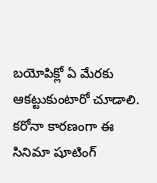బయోపిక్లో ఏ మేరకు ఆకట్టుకుంటారో చూడాలి. కరోనా కారణంగా ఈ సినిమా షూటింగ్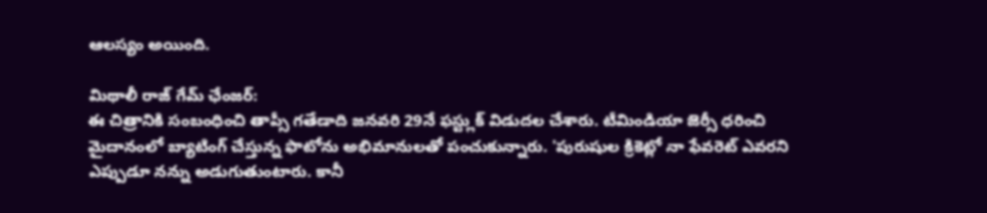ఆలస్యం అయింది.

మిథాలీ రాజ్ గేమ్ ఛేంజర్:
ఈ చిత్రానికి సంబంధించి తాప్సీ గతేడాది జనవరి 29నే ఫస్ట్లుక్ విడుదల చేశారు. టీమిండియా జెర్సీ ధరించి మైదానంలో బ్యాటింగ్ చేస్తున్న ఫొటోను అభిమానులతో పంచుకున్నారు. 'పురుషుల క్రికెట్లో నా ఫేవరెట్ ఎవరని ఎప్పుడూ నన్ను అడుగుతుంటారు. కానీ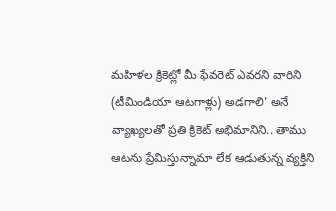మహిళల క్రికెట్లో మీ ఫేవరెట్ ఎవరని వారిని (టీమిండియా ఆటగాళ్లు) అడగాలి' అనే వ్యాఖ్యలతో ప్రతి క్రికెట్ అభిమానిని.. తాము ఆటను ప్రేమిస్తున్నామా లేక ఆడుతున్న వ్యక్తిని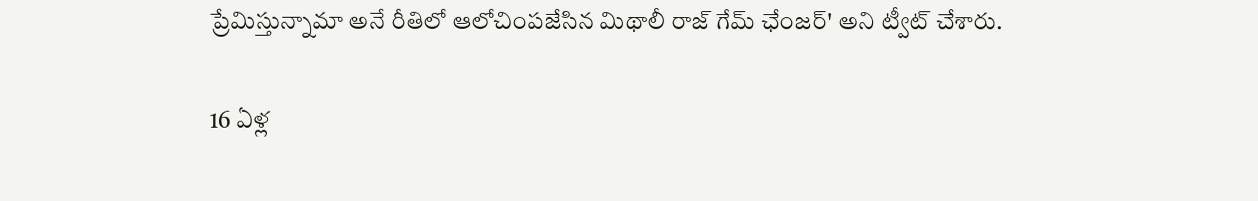ప్రేమిస్తున్నామా అనే రీతిలో ఆలోచింపజేసిన మిథాలీ రాజ్ గేమ్ ఛేంజర్' అని ట్వీట్ చేశారు.

16 ఏళ్ల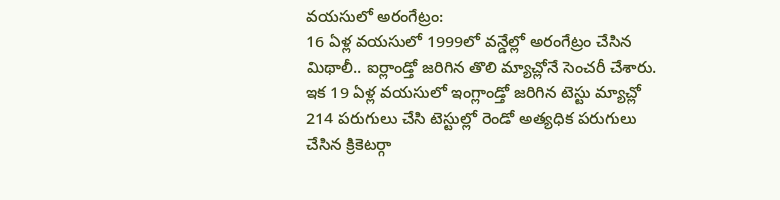వయసులో అరంగేట్రం:
16 ఏళ్ల వయసులో 1999లో వన్డేల్లో అరంగేట్రం చేసిన మిథాలీ.. ఐర్లాండ్తో జరిగిన తొలి మ్యాచ్లోనే సెంచరీ చేశారు. ఇక 19 ఏళ్ల వయసులో ఇంగ్లాండ్తో జరిగిన టెస్టు మ్యాచ్లో 214 పరుగులు చేసి టెస్టుల్లో రెండో అత్యధిక పరుగులు చేసిన క్రికెటర్గా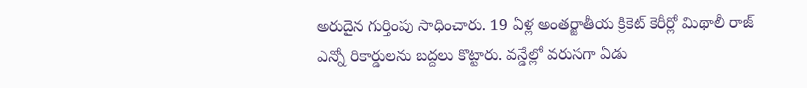అరుదైన గుర్తింపు సాధించారు. 19 ఏళ్ల అంతర్జాతీయ క్రికెట్ కెరీర్లో మిథాలీ రాజ్ ఎన్నో రికార్డులను బద్దలు కొట్టారు. వన్డేల్లో వరుసగా ఏడు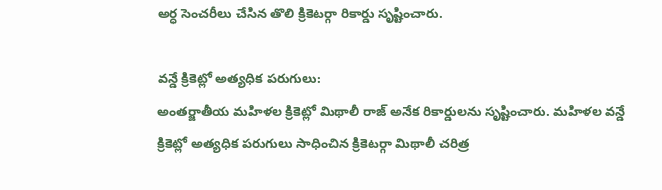అర్ధ సెంచరీలు చేసిన తొలి క్రికెటర్గా రికార్డు సృష్టించారు.

వన్డే క్రికెట్లో అత్యధిక పరుగులు:
అంతర్జాతీయ మహిళల క్రికెట్లో మిథాలీ రాజ్ అనేక రికార్డులను సృష్టించారు. మహిళల వన్డే క్రికెట్లో అత్యధిక పరుగులు సాధించిన క్రికెటర్గా మిథాలీ చరిత్ర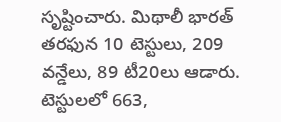సృష్టించారు. మిథాలీ భారత్ తరఫున 10 టెస్టులు, 209 వన్డేలు, 89 టీ20లు ఆడారు. టెస్టులలో 663,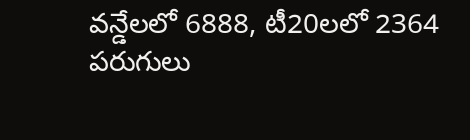వన్డేలలో 6888, టీ20లలో 2364 పరుగులు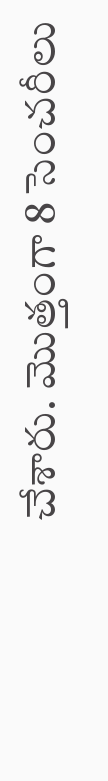చేశారు. మొత్తంగా 8 సెంచరీలు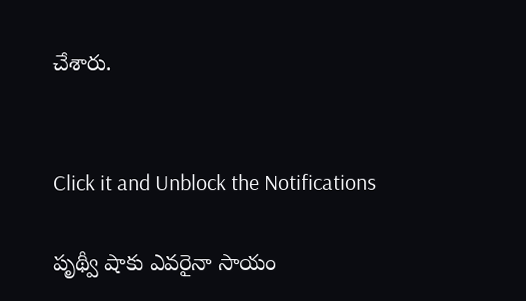చేశారు.


Click it and Unblock the Notifications

పృథ్వీ షాకు ఎవరైనా సాయం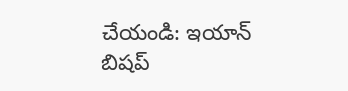చేయండి: ఇయాన్ బిషప్